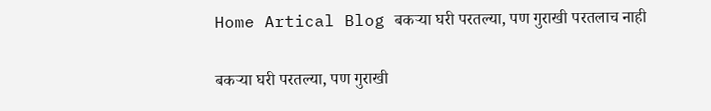Home Artical Blog बकऱ्या घरी परतल्या, पण गुराखी परतलाच नाही

बकऱ्या घरी परतल्या, पण गुराखी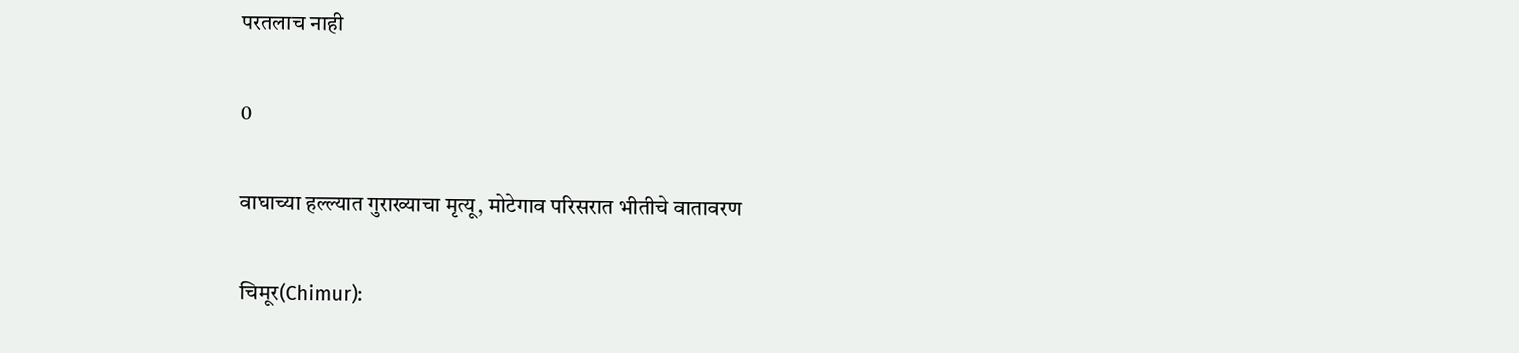परतलाच नाही

0

वाघाच्या हल्ल्यात गुराख्याचा मृत्यू, मोटेगाव परिसरात भीतीचे वातावरण

चिमूर(Chimur):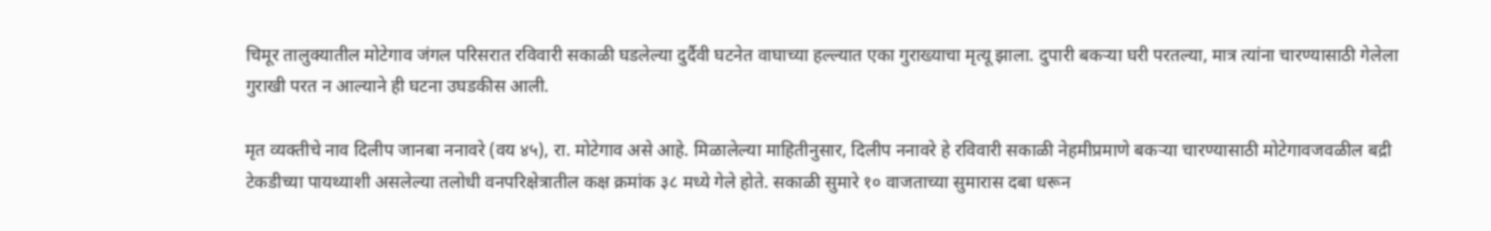चिमूर तालुक्यातील मोटेगाव जंगल परिसरात रविवारी सकाळी घडलेल्या दुर्दैवी घटनेत वाघाच्या हल्ल्यात एका गुराख्याचा मृत्यू झाला. दुपारी बकऱ्या घरी परतल्या, मात्र त्यांना चारण्यासाठी गेलेला गुराखी परत न आल्याने ही घटना उघडकीस आली.

मृत व्यक्तीचे नाव दिलीप जानबा ननावरे (वय ४५), रा. मोटेगाव असे आहे. मिळालेल्या माहितीनुसार, दिलीप ननावरे हे रविवारी सकाळी नेहमीप्रमाणे बकऱ्या चारण्यासाठी मोटेगावजवळील बद्री टेकडीच्या पायथ्याशी असलेल्या तलोधी वनपरिक्षेत्रातील कक्ष क्रमांक ३८ मध्ये गेले होते. सकाळी सुमारे १० वाजताच्या सुमारास दबा धरून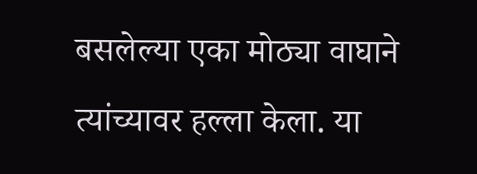बसलेल्या एका मोठ्या वाघाने त्यांच्यावर हल्ला केला. या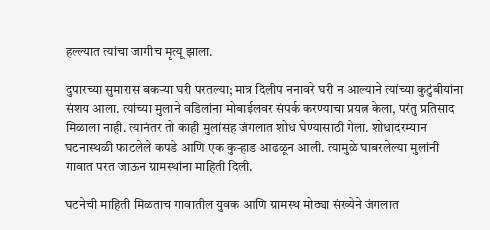हल्ल्यात त्यांचा जागीच मृत्यू झाला.

दुपारच्या सुमारास बकऱ्या घरी परतल्या; मात्र दिलीप ननावरे घरी न आल्याने त्यांच्या कुटुंबीयांना संशय आला. त्यांच्या मुलाने वडिलांना मोबाईलवर संपर्क करण्याचा प्रयत्न केला, परंतु प्रतिसाद मिळाला नाही. त्यानंतर तो काही मुलांसह जंगलात शोध घेण्यासाठी गेला. शोधादरम्यान घटनास्थळी फाटलेले कपडे आणि एक कुऱ्हाड आढळून आली. त्यामुळे घाबरलेल्या मुलांनी गावात परत जाऊन ग्रामस्थांना माहिती दिली.

घटनेची माहिती मिळताच गावातील युवक आणि ग्रामस्थ मोठ्या संख्येने जंगलात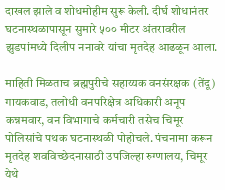दाखल झाले व शोधमोहीम सुरू केली. दीर्घ शोधानंतर घटनास्थळापासून सुमारे ५०० मीटर अंतरावरील झुडपांमध्ये दिलीप ननावरे यांचा मृतदेह आढळून आला.

माहिती मिळताच ब्रह्मपुरीचे सहाय्यक वनसंरक्षक (तेंदू) गायकवाड, तलोधी वनपरिक्षेत्र अधिकारी अनूप कन्नमवार, वन विभागाचे कर्मचारी तसेच चिमूर पोलिसांचे पथक घटनास्थळी पोहोचले. पंचनामा करून मृतदेह शवविच्छेदनासाठी उपजिल्हा रुग्णालय, चिमूर येथे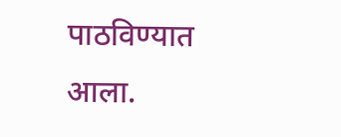पाठविण्यात आला.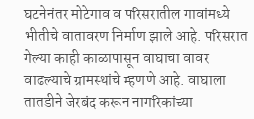घटनेनंतर मोटेगाव व परिसरातील गावांमध्ये भीतीचे वातावरण निर्माण झाले आहे. परिसरात गेल्या काही काळापासून वाघाचा वावर वाढल्याचे ग्रामस्थांचे म्हणणे आहे. वाघाला तातडीने जेरबंद करून नागरिकांच्या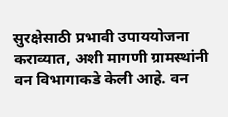सुरक्षेसाठी प्रभावी उपाययोजना कराव्यात, अशी मागणी ग्रामस्थांनी वन विभागाकडे केली आहे. वन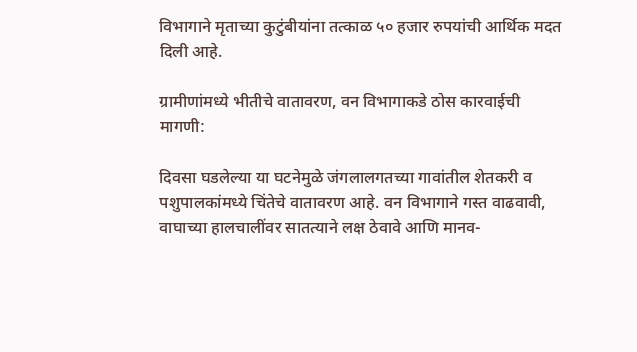विभागाने मृताच्या कुटुंबीयांना तत्काळ ५० हजार रुपयांची आर्थिक मदत दिली आहे.

ग्रामीणांमध्ये भीतीचे वातावरण, वन विभागाकडे ठोस कारवाईची मागणी:

दिवसा घडलेल्या या घटनेमुळे जंगलालगतच्या गावांतील शेतकरी व पशुपालकांमध्ये चिंतेचे वातावरण आहे. वन विभागाने गस्त वाढवावी, वाघाच्या हालचालींवर सातत्याने लक्ष ठेवावे आणि मानव-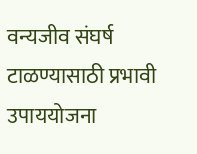वन्यजीव संघर्ष टाळण्यासाठी प्रभावी उपाययोजना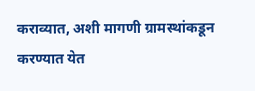कराव्यात, अशी मागणी ग्रामस्थांकडून करण्यात येत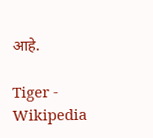आहे.

Tiger - Wikipedia